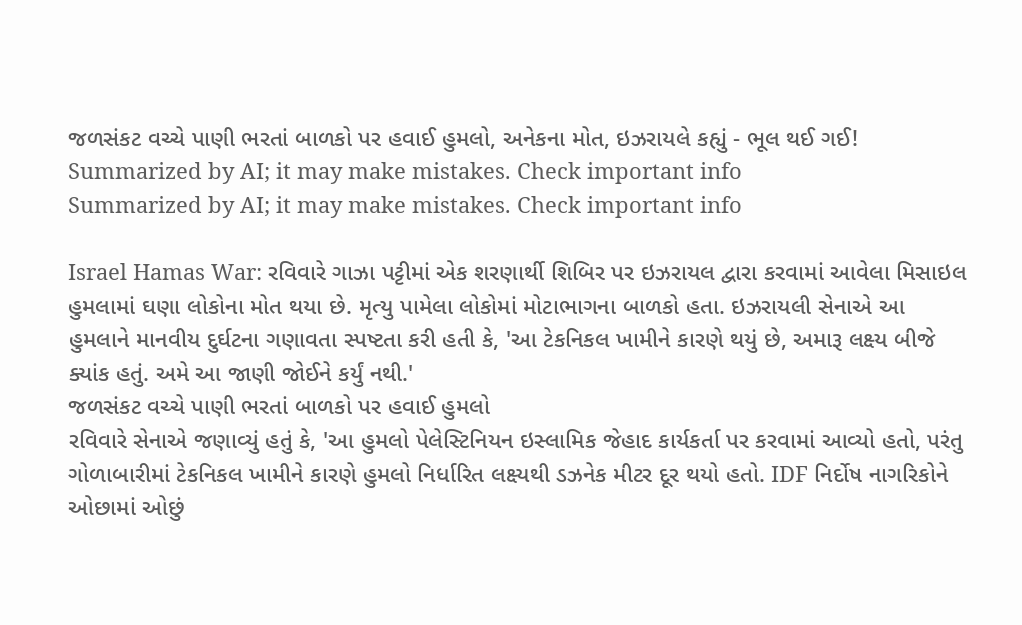જળસંકટ વચ્ચે પાણી ભરતાં બાળકો પર હવાઈ હુમલો, અનેકના મોત, ઇઝરાયલે કહ્યું - ભૂલ થઈ ગઈ!
Summarized by AI; it may make mistakes. Check important info
Summarized by AI; it may make mistakes. Check important info

Israel Hamas War: રવિવારે ગાઝા પટ્ટીમાં એક શરણાર્થી શિબિર પર ઇઝરાયલ દ્વારા કરવામાં આવેલા મિસાઇલ હુમલામાં ઘણા લોકોના મોત થયા છે. મૃત્યુ પામેલા લોકોમાં મોટાભાગના બાળકો હતા. ઇઝરાયલી સેનાએ આ હુમલાને માનવીય દુર્ઘટના ગણાવતા સ્પષ્ટતા કરી હતી કે, 'આ ટેકનિકલ ખામીને કારણે થયું છે, અમારૂ લક્ષ્ય બીજે ક્યાંક હતું. અમે આ જાણી જોઈને કર્યું નથી.'
જળસંકટ વચ્ચે પાણી ભરતાં બાળકો પર હવાઈ હુમલો
રવિવારે સેનાએ જણાવ્યું હતું કે, 'આ હુમલો પેલેસ્ટિનિયન ઇસ્લામિક જેહાદ કાર્યકર્તા પર કરવામાં આવ્યો હતો, પરંતુ ગોળાબારીમાં ટેકનિકલ ખામીને કારણે હુમલો નિર્ધારિત લક્ષ્યથી ડઝનેક મીટર દૂર થયો હતો. IDF નિર્દોષ નાગરિકોને ઓછામાં ઓછું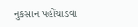નુકસાન પહોંચાડવા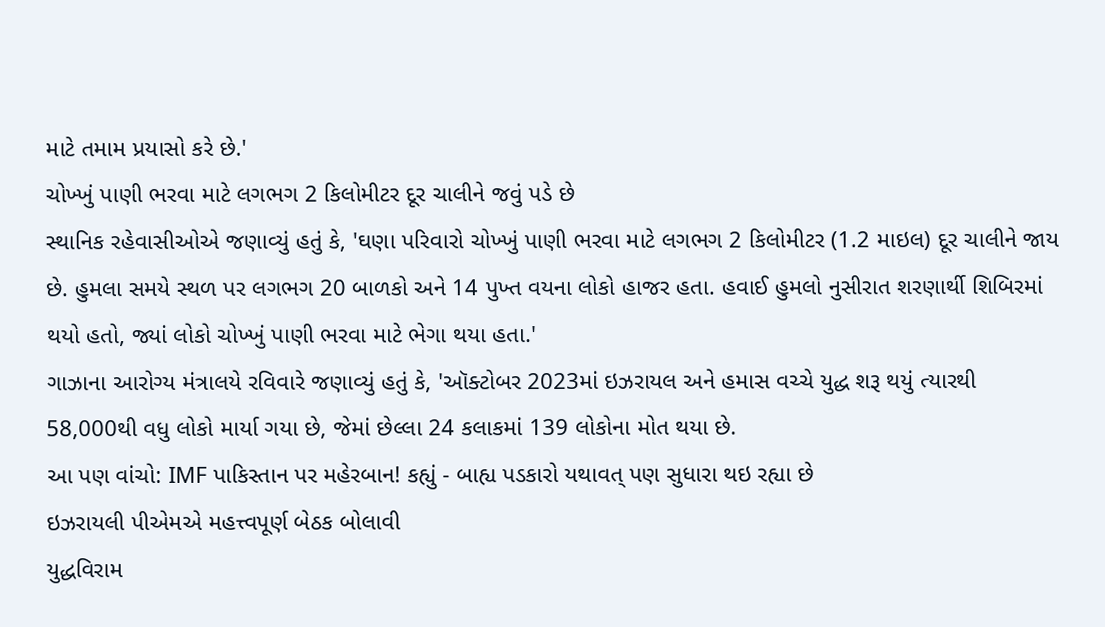માટે તમામ પ્રયાસો કરે છે.'
ચોખ્ખું પાણી ભરવા માટે લગભગ 2 કિલોમીટર દૂર ચાલીને જવું પડે છે
સ્થાનિક રહેવાસીઓએ જણાવ્યું હતું કે, 'ઘણા પરિવારો ચોખ્ખું પાણી ભરવા માટે લગભગ 2 કિલોમીટર (1.2 માઇલ) દૂર ચાલીને જાય છે. હુમલા સમયે સ્થળ પર લગભગ 20 બાળકો અને 14 પુખ્ત વયના લોકો હાજર હતા. હવાઈ હુમલો નુસીરાત શરણાર્થી શિબિરમાં થયો હતો, જ્યાં લોકો ચોખ્ખું પાણી ભરવા માટે ભેગા થયા હતા.'
ગાઝાના આરોગ્ય મંત્રાલયે રવિવારે જણાવ્યું હતું કે, 'ઑક્ટોબર 2023માં ઇઝરાયલ અને હમાસ વચ્ચે યુદ્ધ શરૂ થયું ત્યારથી 58,000થી વધુ લોકો માર્યા ગયા છે, જેમાં છેલ્લા 24 કલાકમાં 139 લોકોના મોત થયા છે.
આ પણ વાંચો: IMF પાકિસ્તાન પર મહેરબાન! કહ્યું - બાહ્ય પડકારો યથાવત્ પણ સુધારા થઇ રહ્યા છે
ઇઝરાયલી પીએમએ મહત્ત્વપૂર્ણ બેઠક બોલાવી
યુદ્ધવિરામ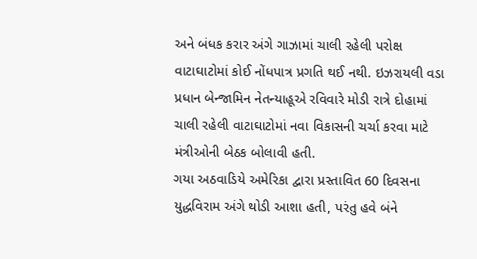અને બંધક કરાર અંગે ગાઝામાં ચાલી રહેલી પરોક્ષ વાટાઘાટોમાં કોઈ નોંધપાત્ર પ્રગતિ થઈ નથી. ઇઝરાયલી વડા પ્રધાન બેન્જામિન નેતન્યાહૂએ રવિવારે મોડી રાત્રે દોહામાં ચાલી રહેલી વાટાઘાટોમાં નવા વિકાસની ચર્ચા કરવા માટે મંત્રીઓની બેઠક બોલાવી હતી.
ગયા અઠવાડિયે અમેરિકા દ્વારા પ્રસ્તાવિત 60 દિવસના યુદ્ધવિરામ અંગે થોડી આશા હતી, પરંતુ હવે બંને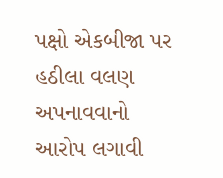પક્ષો એકબીજા પર હઠીલા વલણ અપનાવવાનો આરોપ લગાવી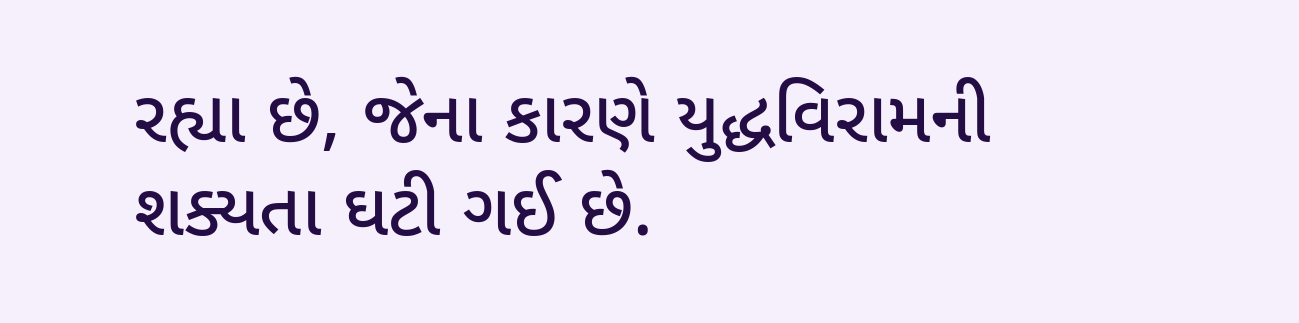રહ્યા છે, જેના કારણે યુદ્ધવિરામની શક્યતા ઘટી ગઈ છે.